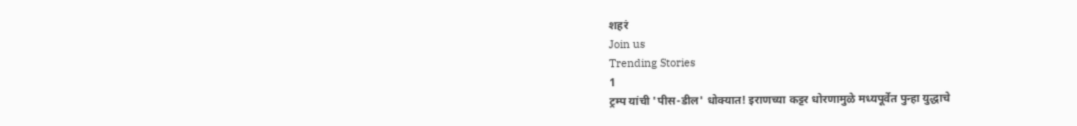शहरं
Join us
Trending Stories
1
ट्रम्प यांची 'पीस-डील' धोक्यात! इराणच्या कट्टर धोरणामुळे मध्यपूर्वेत पुन्हा युद्धाचे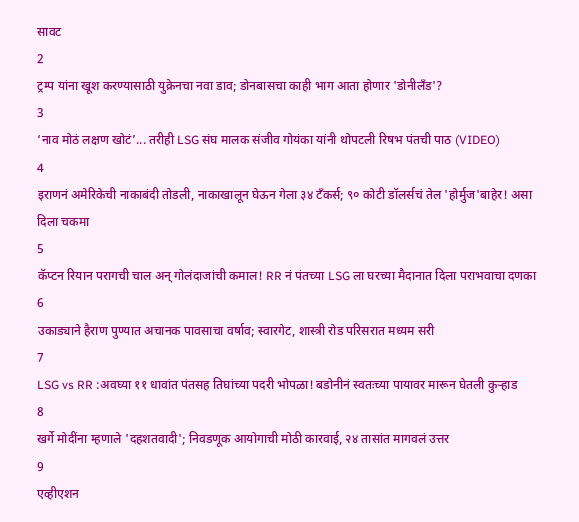सावट
2
ट्रम्प यांना खूश करण्यासाठी युक्रेनचा नवा डाव; डोनबासचा काही भाग आता होणार 'डोनीलँड'?
3
‘नाव मोठं लक्षण खोटं’... तरीही LSG संघ मालक संजीव गोयंका यांनी थोपटली रिषभ पंतची पाठ (VIDEO)
4
इराणनं अमेरिकेची नाकाबंदी तोडली, नाकाखालून घेऊन गेला ३४ टँकर्स; ९० कोटी डॉलर्सचं तेल 'होर्मुज'बाहेर! असा दिला चकमा
5
कॅप्टन रियान परागची चाल अन् गोलंदाजांची कमाल! RR नं पंतच्या LSG ला घरच्या मैदानात दिला पराभवाचा दणका
6
उकाड्याने हैराण पुण्यात अचानक पावसाचा वर्षाव; स्वारगेट, शास्त्री रोड परिसरात मध्यम सरी
7
LSG vs RR :अवघ्या ११ धावांत पंतसह तिघांच्या पदरी भोपळा! बडोनीनं स्वतःच्या पायावर मारून घेतली कुऱ्हाड
8
खर्गे मोदींना म्हणाले 'दहशतवादी'; निवडणूक आयोगाची मोठी कारवाई, २४ तासांत मागवलं उत्तर
9
एव्हीएशन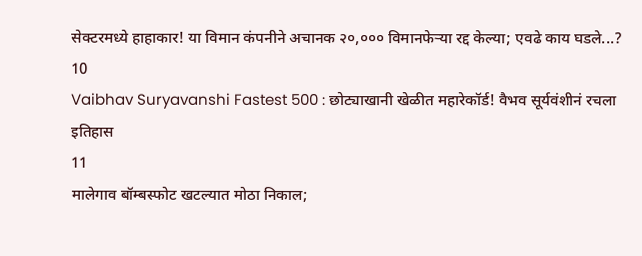सेक्टरमध्ये हाहाकार! या विमान कंपनीने अचानक २०,००० विमानफेऱ्या रद्द केल्या; एवढे काय घडले...?
10
Vaibhav Suryavanshi Fastest 500 : छोट्याखानी खेळीत महारेकॉर्ड! वैभव सूर्यवंशीनं रचला इतिहास
11
मालेगाव बॉम्बस्फोट खटल्यात मोठा निकाल;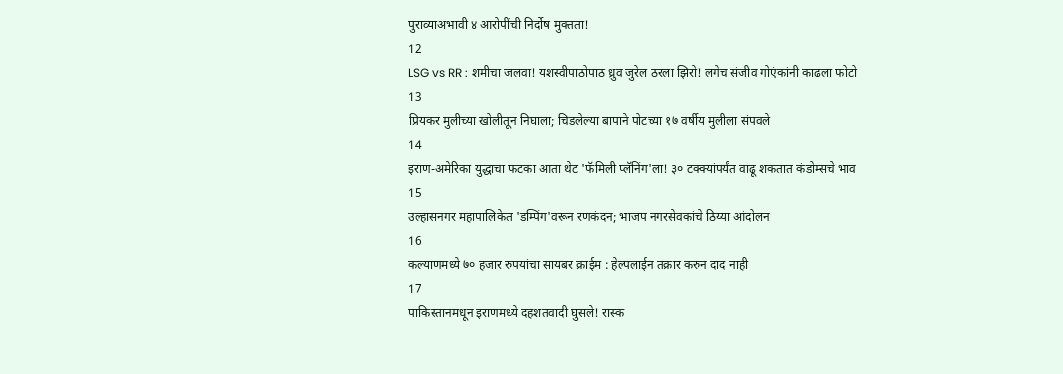पुराव्याअभावी ४ आरोपींची निर्दोष मुक्तता!
12
LSG vs RR : शमीचा जलवा! यशस्वीपाठोपाठ ध्रुव जुरेल ठरला झिरो! लगेच संजीव गोएंकांनी काढला फोटो
13
प्रियकर मुलीच्या खोलीतून निघाला; चिडलेल्या बापाने पोटच्या १७ वर्षीय मुलीला संपवले
14
इराण-अमेरिका युद्धाचा फटका आता थेट 'फॅमिली प्लॅनिंग'ला! ३० टक्क्यांपर्यंत वाढू शकतात कंडोम्सचे भाव
15
उल्हासनगर महापालिकेत 'डम्पिंग'वरून रणकंदन; भाजप नगरसेवकांचे ठिय्या आंदोलन
16
कल्याणमध्ये ७० हजार रुपयांचा सायबर क्राईम : हेल्पलाईन तक्रार करुन दाद नाही
17
पाकिस्तानमधून इराणमध्ये दहशतवादी घुसले! रास्क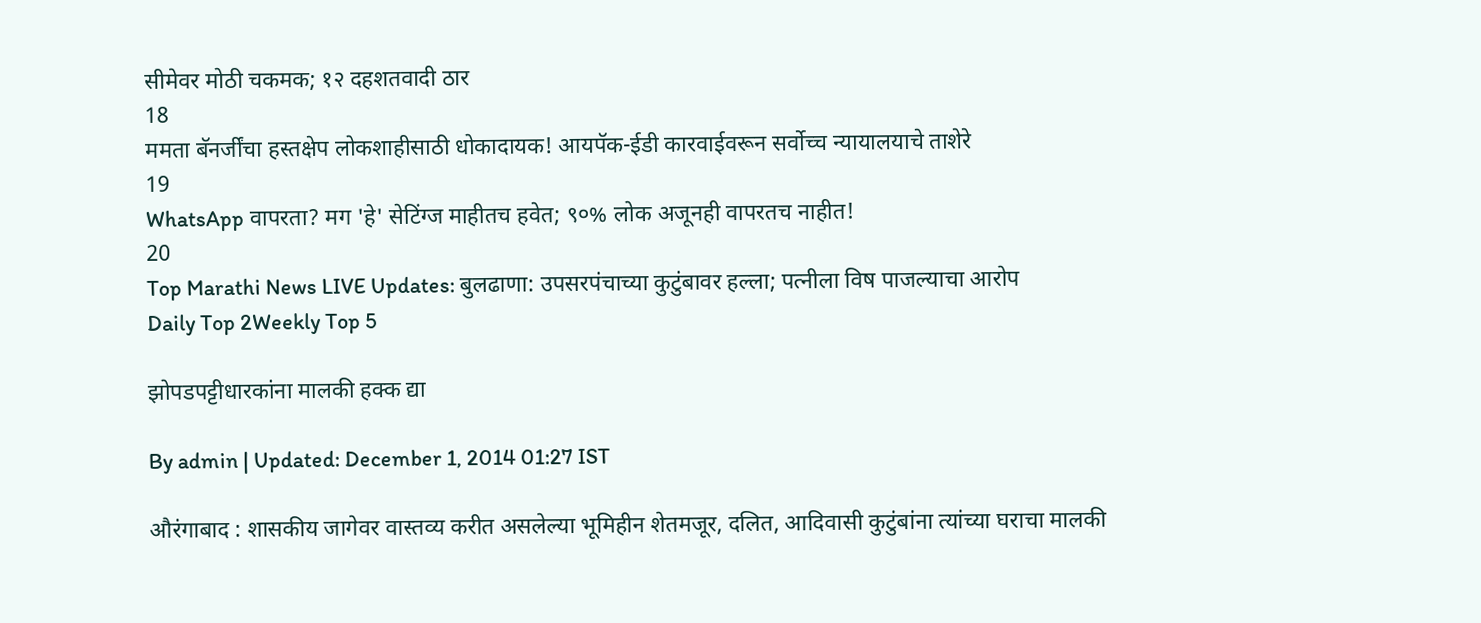सीमेवर मोठी चकमक; १२ दहशतवादी ठार
18
ममता बॅनर्जींचा हस्तक्षेप लोकशाहीसाठी धोकादायक! आयपॅक-ईडी कारवाईवरून सर्वोच्च न्यायालयाचे ताशेरे
19
WhatsApp वापरता? मग 'हे' सेटिंग्ज माहीतच हवेत; ९०% लोक अजूनही वापरतच नाहीत!
20
Top Marathi News LIVE Updates: बुलढाणा: उपसरपंचाच्या कुटुंबावर हल्ला; पत्नीला विष पाजल्याचा आरोप
Daily Top 2Weekly Top 5

झोपडपट्टीधारकांना मालकी हक्क द्या

By admin | Updated: December 1, 2014 01:27 IST

औरंगाबाद : शासकीय जागेवर वास्तव्य करीत असलेल्या भूमिहीन शेतमजूर, दलित, आदिवासी कुटुंबांना त्यांच्या घराचा मालकी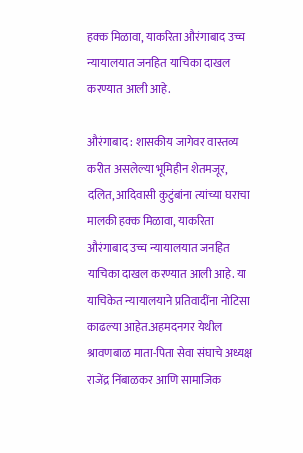हक्क मिळावा, याकरिता औरंगाबाद उच्च न्यायालयात जनहित याचिका दाखल करण्यात आली आहे.

औरंगाबाद : शासकीय जागेवर वास्तव्य करीत असलेल्या भूमिहीन शेतमजूर, दलित, आदिवासी कुटुंबांना त्यांच्या घराचा मालकी हक्क मिळावा, याकरिता औरंगाबाद उच्च न्यायालयात जनहित याचिका दाखल करण्यात आली आहे. या याचिकेत न्यायालयाने प्रतिवादींना नोटिसा काढल्या आहेत.अहमदनगर येथील श्रावणबाळ माता-पिता सेवा संघाचे अध्यक्ष राजेंद्र निंबाळकर आणि सामाजिक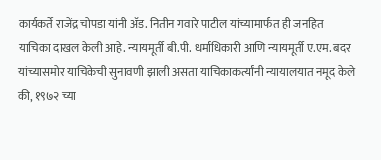कार्यकर्ते राजेंद्र चोपडा यांनी अ‍ॅड. नितीन गवारे पाटील यांच्यामार्फत ही जनहित याचिका दाखल केली आहे. न्यायमूर्ती बी.पी. धर्माधिकारी आणि न्यायमूर्ती ए.एम. बदर यांच्यासमोर याचिकेची सुनावणी झाली असता याचिकाकर्त्यांनी न्यायालयात नमूद केले की, १९७२ च्या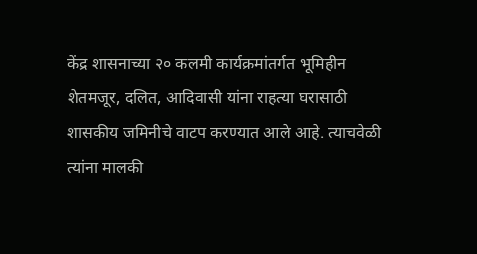केंद्र शासनाच्या २० कलमी कार्यक्रमांतर्गत भूमिहीन शेतमजूर, दलित, आदिवासी यांना राहत्या घरासाठी शासकीय जमिनीचे वाटप करण्यात आले आहे. त्याचवेळी त्यांना मालकी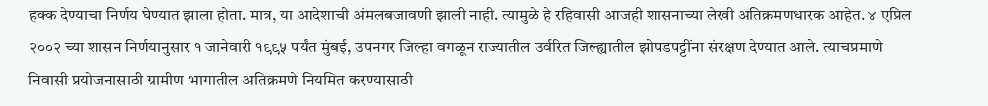हक्क देण्याचा निर्णय घेण्यात झाला होता. मात्र, या आदेशाची अंमलबजावणी झाली नाही. त्यामुळे हे रहिवासी आजही शासनाच्या लेखी अतिक्रमणधारक आहेत. ४ एप्रिल २००२ च्या शासन निर्णयानुसार १ जानेवारी १९९५ पर्यंत मुंबई, उपनगर जिल्हा वगळून राज्यातील उर्वरित जिल्ह्यातील झोपडपट्टींना संरक्षण देण्यात आले. त्याचप्रमाणे निवासी प्रयोजनासाठी ग्रामीण भागातील अतिक्रमणे नियमित करण्यासाठी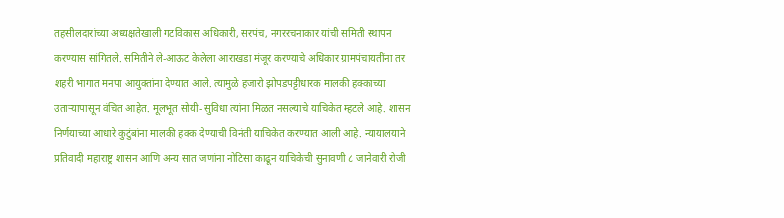तहसीलदारांच्या अध्यक्षतेखाली गटविकास अधिकारी, सरपंच, नगररचनाकार यांची समिती स्थापन करण्यास सांगितले. समितीने ले-आऊट केलेला आराखडा मंजूर करण्याचे अधिकार ग्रामपंचायतींना तर शहरी भागात मनपा आयुक्तांना देण्यात आले. त्यामुळे हजारो झोपडपट्टीधारक मालकी हक्काच्या उताऱ्यापासून वंचित आहेत. मूलभूत सोयी-सुविधा त्यांना मिळत नसल्याचे याचिकेत म्हटले आहे. शासन निर्णयाच्या आधारे कुटुंबांना मालकी हक्क देण्याची विनंती याचिकेत करण्यात आली आहे. न्यायालयाने प्रतिवादी महाराष्ट्र शासन आणि अन्य सात जणांना नोटिसा काढून याचिकेची सुनावणी ८ जानेवारी रोजी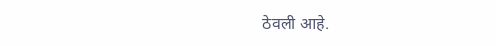ठेवली आहे.